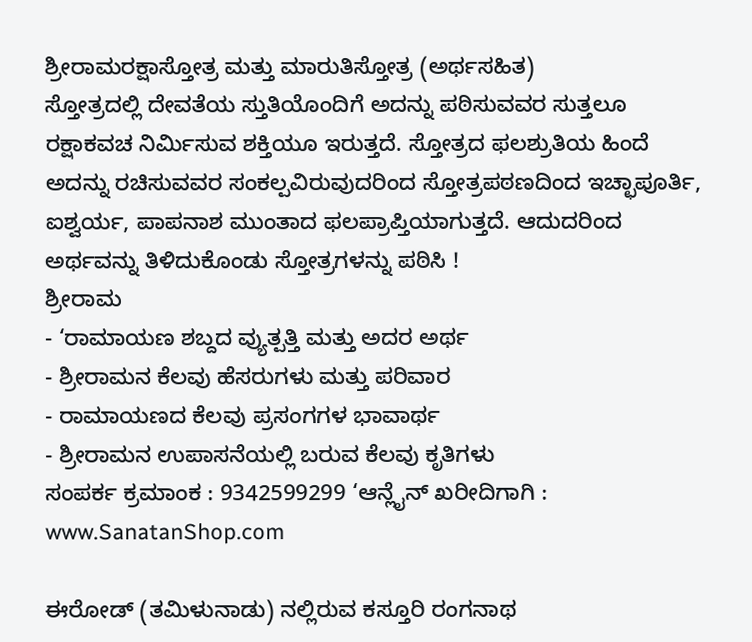ಶ್ರೀರಾಮರಕ್ಷಾಸ್ತೋತ್ರ ಮತ್ತು ಮಾರುತಿಸ್ತೋತ್ರ (ಅರ್ಥಸಹಿತ)
ಸ್ತೋತ್ರದಲ್ಲಿ ದೇವತೆಯ ಸ್ತುತಿಯೊಂದಿಗೆ ಅದನ್ನು ಪಠಿಸುವವರ ಸುತ್ತಲೂ ರಕ್ಷಾಕವಚ ನಿರ್ಮಿಸುವ ಶಕ್ತಿಯೂ ಇರುತ್ತದೆ. ಸ್ತೋತ್ರದ ಫಲಶ್ರುತಿಯ ಹಿಂದೆ ಅದನ್ನು ರಚಿಸುವವರ ಸಂಕಲ್ಪವಿರುವುದರಿಂದ ಸ್ತೋತ್ರಪಠಣದಿಂದ ಇಚ್ಛಾಪೂರ್ತಿ, ಐಶ್ವರ್ಯ, ಪಾಪನಾಶ ಮುಂತಾದ ಫಲಪ್ರಾಪ್ತಿಯಾಗುತ್ತದೆ. ಆದುದರಿಂದ ಅರ್ಥವನ್ನು ತಿಳಿದುಕೊಂಡು ಸ್ತೋತ್ರಗಳನ್ನು ಪಠಿಸಿ !
ಶ್ರೀರಾಮ
- ‘ರಾಮಾಯಣ ಶಬ್ದದ ವ್ಯುತ್ಪತ್ತಿ ಮತ್ತು ಅದರ ಅರ್ಥ
- ಶ್ರೀರಾಮನ ಕೆಲವು ಹೆಸರುಗಳು ಮತ್ತು ಪರಿವಾರ
- ರಾಮಾಯಣದ ಕೆಲವು ಪ್ರಸಂಗಗಳ ಭಾವಾರ್ಥ
- ಶ್ರೀರಾಮನ ಉಪಾಸನೆಯಲ್ಲಿ ಬರುವ ಕೆಲವು ಕೃತಿಗಳು
ಸಂಪರ್ಕ ಕ್ರಮಾಂಕ : 9342599299 ‘ಆನ್ಲೈನ್ ಖರೀದಿಗಾಗಿ : www.SanatanShop.com

ಈರೋಡ್ (ತಮಿಳುನಾಡು) ನಲ್ಲಿರುವ ಕಸ್ತೂರಿ ರಂಗನಾಥ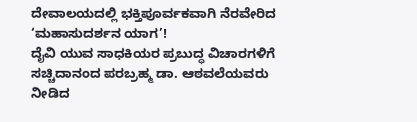ದೇವಾಲಯದಲ್ಲಿ ಭಕ್ತಿಪೂರ್ವಕವಾಗಿ ನೆರವೇರಿದ ‘ಮಹಾಸುದರ್ಶನ ಯಾಗ’!
ದೈವಿ ಯುವ ಸಾಧಕಿಯರ ಪ್ರಬುದ್ಧ ವಿಚಾರಗಳಿಗೆ ಸಚ್ಚಿದಾನಂದ ಪರಬ್ರಹ್ಮ ಡಾ. ಆಠವಲೆಯವರು ನೀಡಿದ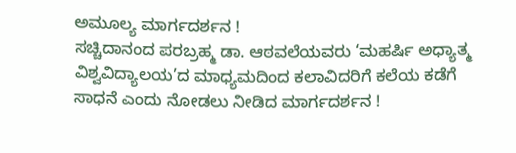ಅಮೂಲ್ಯ ಮಾರ್ಗದರ್ಶನ !
ಸಚ್ಚಿದಾನಂದ ಪರಬ್ರಹ್ಮ ಡಾ. ಆಠವಲೆಯವರು ‘ಮಹರ್ಷಿ ಅಧ್ಯಾತ್ಮ ವಿಶ್ವವಿದ್ಯಾಲಯ’ದ ಮಾಧ್ಯಮದಿಂದ ಕಲಾವಿದರಿಗೆ ಕಲೆಯ ಕಡೆಗೆ ಸಾಧನೆ ಎಂದು ನೋಡಲು ನೀಡಿದ ಮಾರ್ಗದರ್ಶನ !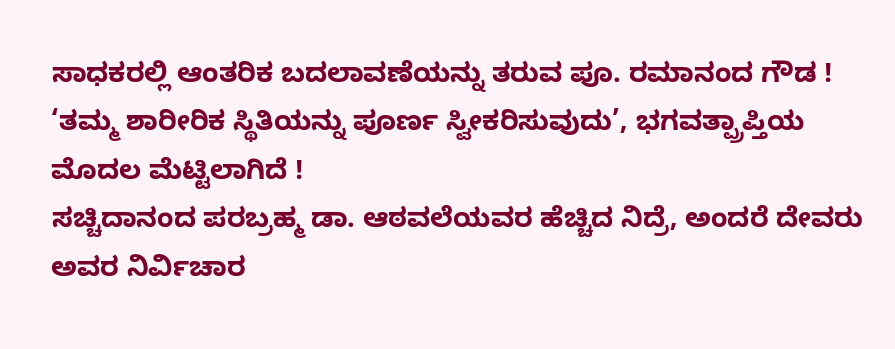ಸಾಧಕರಲ್ಲಿ ಆಂತರಿಕ ಬದಲಾವಣೆಯನ್ನು ತರುವ ಪೂ. ರಮಾನಂದ ಗೌಡ !
‘ತಮ್ಮ ಶಾರೀರಿಕ ಸ್ಥಿತಿಯನ್ನು ಪೂರ್ಣ ಸ್ವೀಕರಿಸುವುದು’, ಭಗವತ್ಪ್ರಾಪ್ತಿಯ ಮೊದಲ ಮೆಟ್ಟಿಲಾಗಿದೆ !
ಸಚ್ಚಿದಾನಂದ ಪರಬ್ರಹ್ಮ ಡಾ. ಆಠವಲೆಯವರ ಹೆಚ್ಚಿದ ನಿದ್ರೆ, ಅಂದರೆ ದೇವರು ಅವರ ನಿರ್ವಿಚಾರ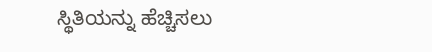ಸ್ಥಿತಿಯನ್ನು ಹೆಚ್ಚಿಸಲು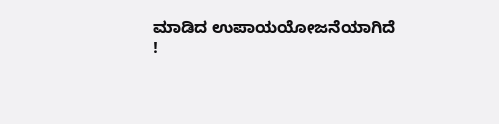ಮಾಡಿದ ಉಪಾಯಯೋಜನೆಯಾಗಿದೆ !